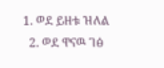1. ወደ ይዘቱ ዝለል
  2. ወደ ዋናዉ ገፅ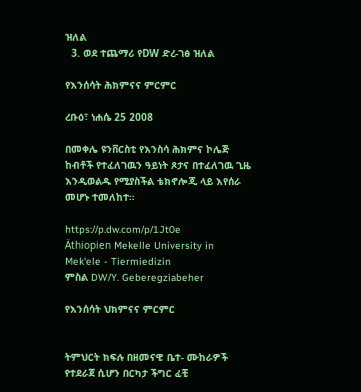ዝለል
  3. ወደ ተጨማሪ የDW ድረ-ገፅ ዝለል

የእንሰሳት ሕክምናና ምርምር

ረቡዕ፣ ነሐሴ 25 2008

በመቀሌ ዩንቨርስቲ የእንስሳ ሕክምና ኮሌጅ ከብቶች የተፈለገዉን ዓይነት ጾታና በተፈለገዉ ጊዜ እንዲወልዱ የሚያስችል ቴክኖሎጂ ላይ እየሰራ መሆኑ ተመለከተ።

https://p.dw.com/p/1Jt0e
Äthiopien Mekelle University in Mek'ele - Tiermiedizin
ምስል DW/Y. Geberegziabeher

የእንሰሳት ህክምናና ምርምር


ትምህርት ክፍሉ በዘመናዊ ቤተ- ሙከራዎች የተደራጀ ሲሆን በርካታ ችግር ፈቺ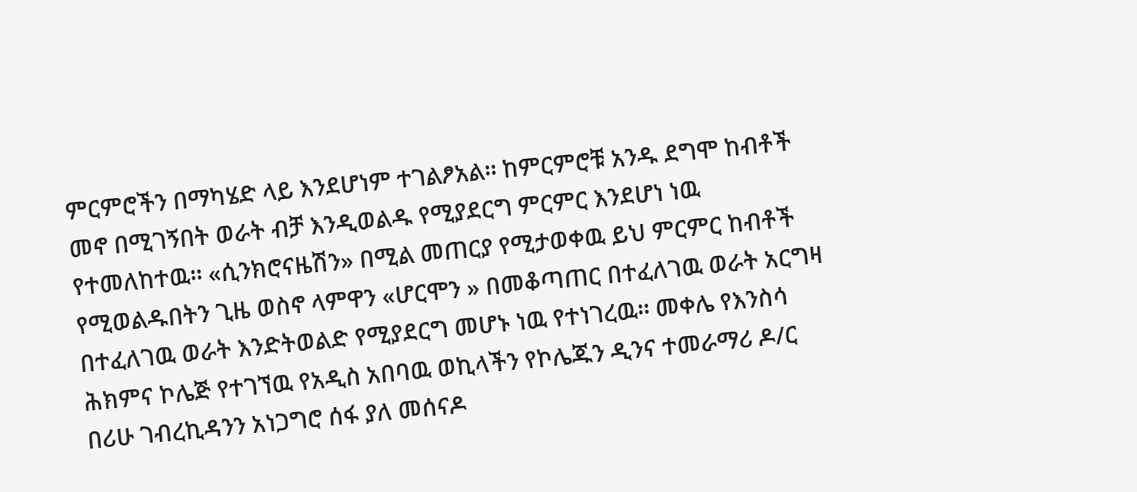ምርምሮችን በማካሄድ ላይ እንደሆነም ተገልፆአል። ከምርምሮቹ አንዱ ደግሞ ከብቶች መኖ በሚገኝበት ወራት ብቻ እንዲወልዱ የሚያደርግ ምርምር እንደሆነ ነዉ የተመለከተዉ። «ሲንክሮናዜሽን» በሚል መጠርያ የሚታወቀዉ ይህ ምርምር ከብቶች የሚወልዱበትን ጊዜ ወስኖ ላምዋን «ሆርሞን » በመቆጣጠር በተፈለገዉ ወራት አርግዛ በተፈለገዉ ወራት እንድትወልድ የሚያደርግ መሆኑ ነዉ የተነገረዉ። መቀሌ የእንስሳ ሕክምና ኮሌጅ የተገኘዉ የአዲስ አበባዉ ወኪላችን የኮሌጁን ዲንና ተመራማሪ ዶ/ር በሪሁ ገብረኪዳንን አነጋግሮ ሰፋ ያለ መሰናዶ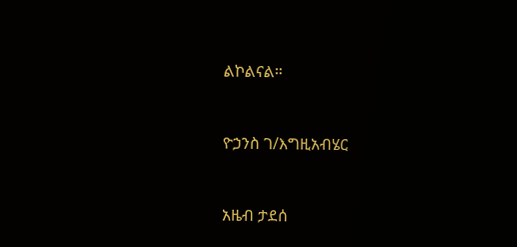ልኮልናል።


ዮኃንስ ገ/እግዚአብሄር


አዜብ ታደሰ